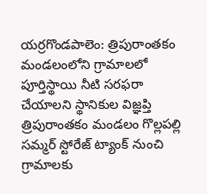యర్రగొండపాలెం: త్రిపురాంతకం మండలంలోని గ్రామాలలో పూర్తిస్థాయి నీటి సరఫరా చేయాలని స్థానికుల విజ్ఞప్తి
త్రిపురాంతకం మండలం గొల్లపల్లి సమ్మర్ స్టోరేజ్ ట్యాంక్ నుంచి గ్రామాలకు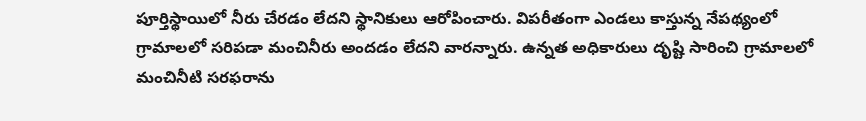పూర్తిస్థాయిలో నీరు చేరడం లేదని స్థానికులు ఆరోపించారు. విపరీతంగా ఎండలు కాస్తున్న నేపథ్యంలో గ్రామాలలో సరిపడా మంచినీరు అందడం లేదని వారన్నారు. ఉన్నత అధికారులు దృష్టి సారించి గ్రామాలలో మంచినీటి సరఫరాను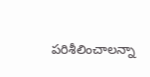పరిశీలించాలన్నా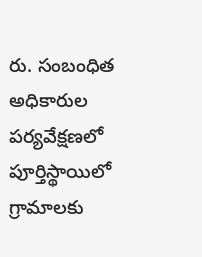రు. సంబంధిత అధికారుల పర్యవేక్షణలో పూర్తిస్థాయిలో గ్రామాలకు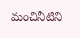మంచినీటిని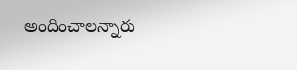అందించాలన్నారు